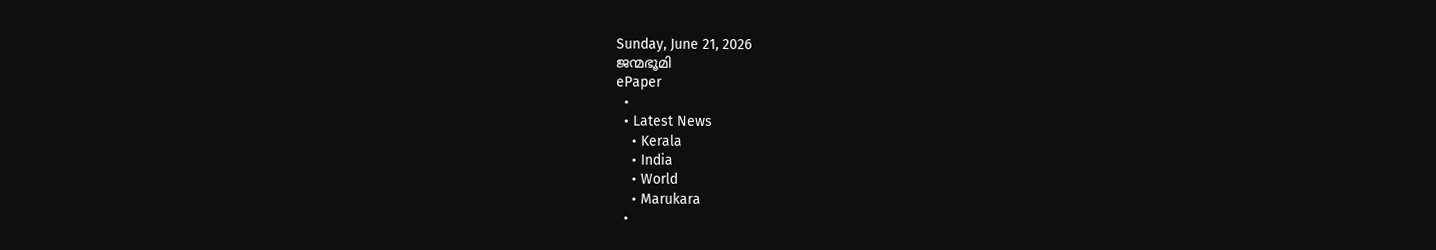Sunday, June 21, 2026
ജന്മഭൂമി
ePaper
  •
  • Latest News
    • Kerala
    • India
    • World
    • Marukara
  •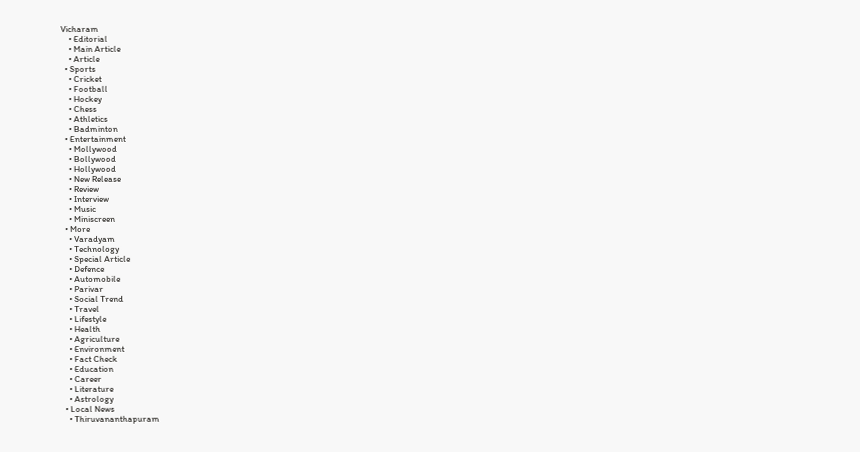Vicharam
    • Editorial
    • Main Article
    • Article
  • Sports
    • Cricket
    • Football
    • Hockey
    • Chess
    • Athletics
    • Badminton
  • Entertainment
    • Mollywood
    • Bollywood
    • Hollywood
    • New Release
    • Review
    • Interview
    • Music
    • Miniscreen
  • More
    • Varadyam
    • Technology
    • Special Article
    • Defence
    • Automobile
    • Parivar
    • Social Trend
    • Travel
    • Lifestyle
    • Health
    • Agriculture
    • Environment
    • Fact Check
    • Education
    • Career
    • Literature
    • Astrology
  • Local News
    • Thiruvananthapuram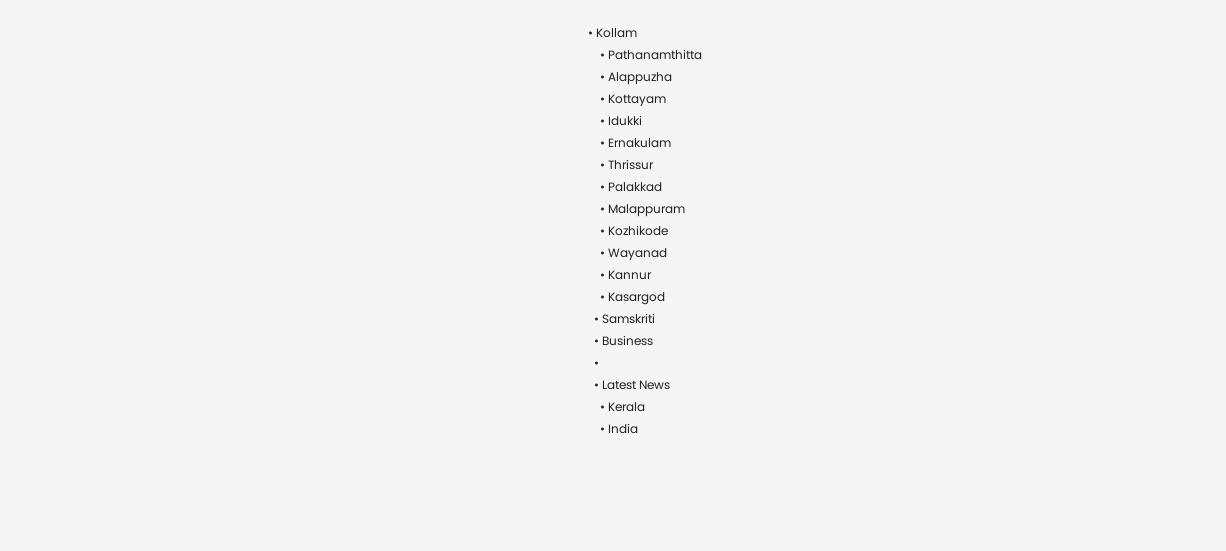• Kollam
    • Pathanamthitta
    • Alappuzha
    • Kottayam
    • Idukki
    • Ernakulam
    • Thrissur
    • Palakkad
    • Malappuram
    • Kozhikode
    • Wayanad
    • Kannur
    • Kasargod
  • Samskriti
  • Business
  •
  • Latest News
    • Kerala
    • India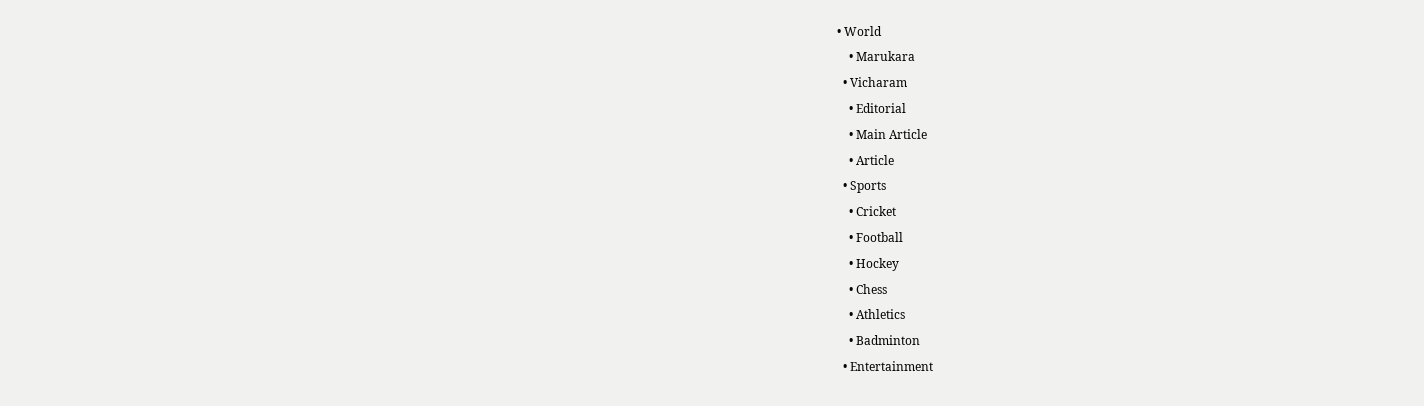• World
    • Marukara
  • Vicharam
    • Editorial
    • Main Article
    • Article
  • Sports
    • Cricket
    • Football
    • Hockey
    • Chess
    • Athletics
    • Badminton
  • Entertainment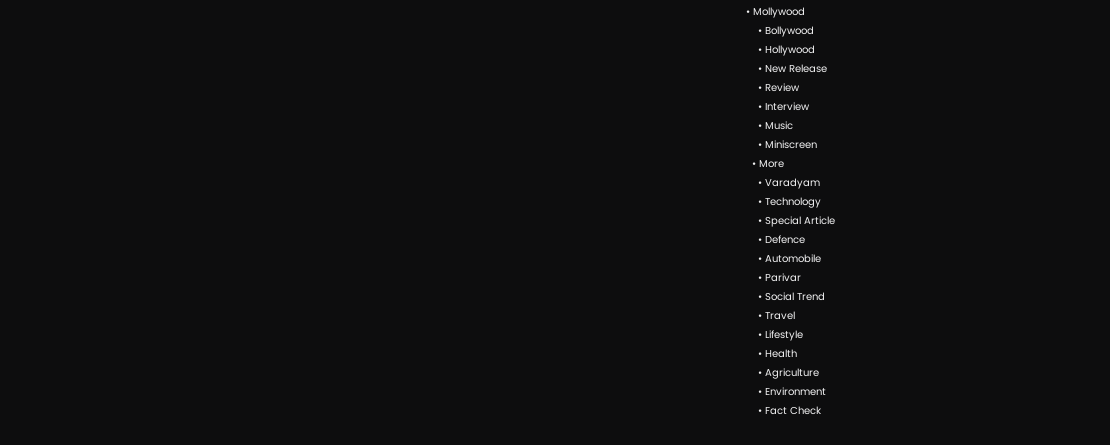• Mollywood
    • Bollywood
    • Hollywood
    • New Release
    • Review
    • Interview
    • Music
    • Miniscreen
  • More
    • Varadyam
    • Technology
    • Special Article
    • Defence
    • Automobile
    • Parivar
    • Social Trend
    • Travel
    • Lifestyle
    • Health
    • Agriculture
    • Environment
    • Fact Check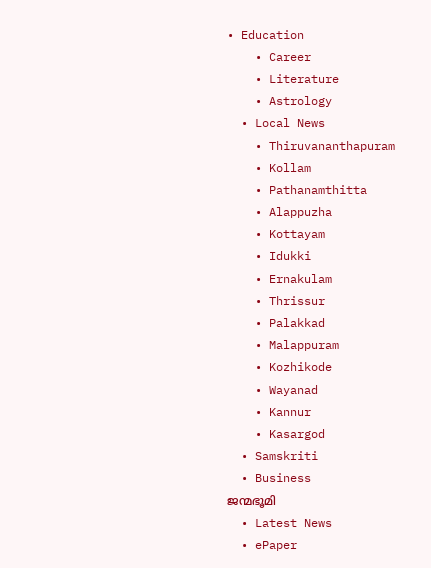• Education
    • Career
    • Literature
    • Astrology
  • Local News
    • Thiruvananthapuram
    • Kollam
    • Pathanamthitta
    • Alappuzha
    • Kottayam
    • Idukki
    • Ernakulam
    • Thrissur
    • Palakkad
    • Malappuram
    • Kozhikode
    • Wayanad
    • Kannur
    • Kasargod
  • Samskriti
  • Business
ജന്മഭൂമി
  • Latest News
  • ePaper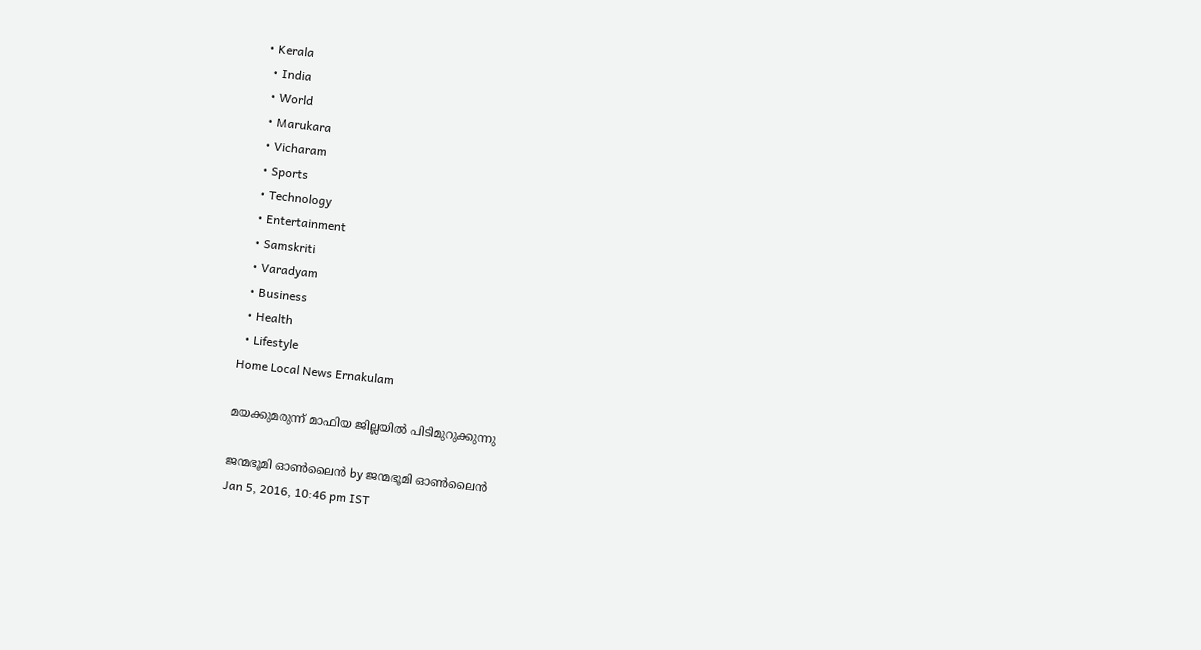• Kerala
  • India
  • World
  • Marukara
  • Vicharam
  • Sports
  • Technology
  • Entertainment
  • Samskriti
  • Varadyam
  • Business
  • Health
  • Lifestyle
Home Local News Ernakulam

മയക്കുമരുന്ന് മാഫിയ ജില്ലയില്‍ പിടിമുറുക്കുന്നു

ജന്മഭൂമി ഓണ്‍ലൈന്‍ by ജന്മഭൂമി ഓണ്‍ലൈന്‍
Jan 5, 2016, 10:46 pm IST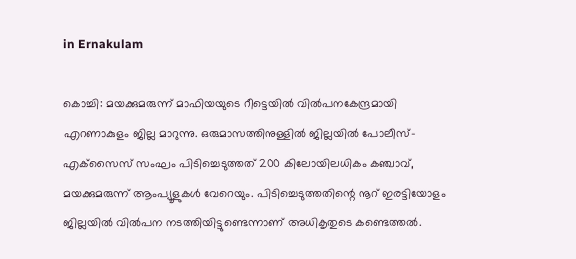in Ernakulam

കൊച്ചി: മയക്കുമരുന്ന് മാഫിയയുടെ റീട്ടെയില്‍ വില്‍പനകേന്ദ്രമായി എറണാകുളം ജില്ല മാറുന്നു. ഒരുമാസത്തിനുള്ളില്‍ ജില്ലയില്‍ പോലീസ്-എക്‌സൈസ് സംഘം പിടിച്ചെടുത്തത് 200 കിലോയിലധികം കഞ്ചാവ്, മയക്കുമരുന്ന് ആംപ്യൂളുകള്‍ വേറെയും. പിടിച്ചെടുത്തതിന്റെ നൂറ് ഇരട്ടിയോളം ജില്ലയില്‍ വില്‍പന നടത്തിയിട്ടുണ്ടെന്നാണ് അധികൃതുടെ കണ്ടെത്തല്‍.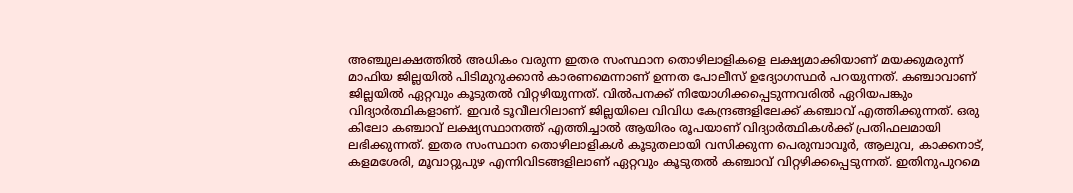അഞ്ചുലക്ഷത്തില്‍ അധികം വരുന്ന ഇതര സംസ്ഥാന തൊഴിലാളികളെ ലക്ഷ്യമാക്കിയാണ് മയക്കുമരുന്ന് മാഫിയ ജില്ലയില്‍ പിടിമുറുക്കാന്‍ കാരണമെന്നാണ് ഉന്നത പോലീസ് ഉദ്യോഗസ്ഥര്‍ പറയുന്നത്. കഞ്ചാവാണ് ജില്ലയില്‍ ഏറ്റവും കൂടുതല്‍ വിറ്റഴിയുന്നത്. വില്‍പനക്ക് നിയോഗിക്കപ്പെടുന്നവരില്‍ ഏറിയപങ്കും വിദ്യാര്‍ത്ഥികളാണ്. ഇവര്‍ ടൂവീലറിലാണ് ജില്ലയിലെ വിവിധ കേന്ദ്രങ്ങളിലേക്ക് കഞ്ചാവ് എത്തിക്കുന്നത്. ഒരു കിലോ കഞ്ചാവ് ലക്ഷ്യസ്ഥാനത്ത് എത്തിച്ചാല്‍ ആയിരം രൂപയാണ് വിദ്യാര്‍ത്ഥികള്‍ക്ക് പ്രതിഫലമായി ലഭിക്കുന്നത്. ഇതര സംസ്ഥാന തൊഴിലാളികള്‍ കൂടുതലായി വസിക്കുന്ന പെരുമ്പാവൂര്‍, ആലുവ, കാക്കനാട്, കളമശേരി, മൂവാറ്റുപുഴ എന്നിവിടങ്ങളിലാണ് ഏറ്റവും കൂടുതല്‍ കഞ്ചാവ് വിറ്റഴിക്കപ്പെടുന്നത്. ഇതിനുപുറമെ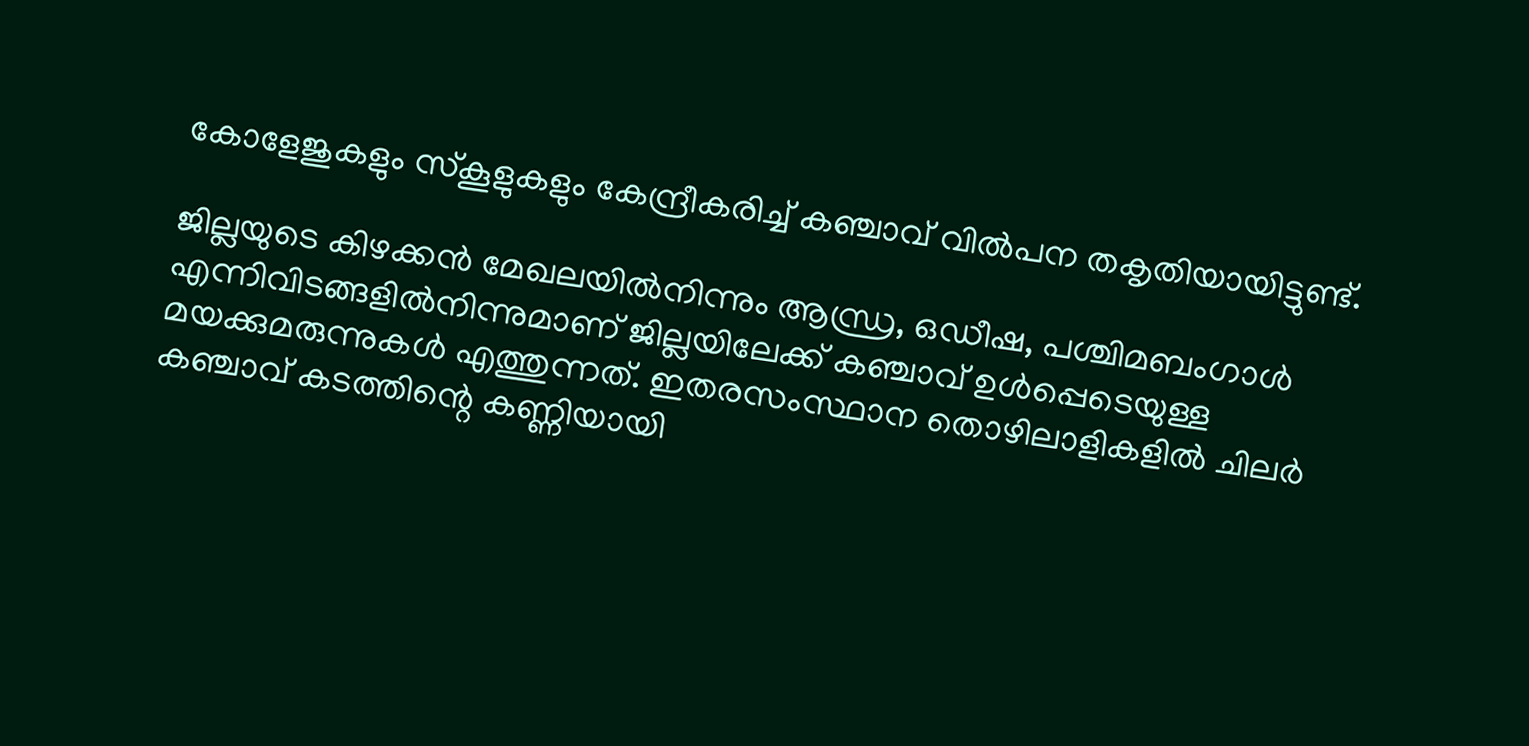കോളേജുകളും സ്‌കൂളുകളും കേന്ദ്രീകരിച്ച് കഞ്ചാവ് വില്‍പന തകൃതിയായിട്ടുണ്ട്.

ജില്ലയുടെ കിഴക്കന്‍ മേഖലയില്‍നിന്നും ആന്ധ്ര, ഒഡീഷ, പശ്ചിമബംഗാള്‍ എന്നിവിടങ്ങളില്‍നിന്നുമാണ് ജില്ലയിലേക്ക് കഞ്ചാവ് ഉള്‍പ്പെടെയുള്ള മയക്കുമരുന്നുകള്‍ എത്തുന്നത്. ഇതരസംസ്ഥാന തൊഴിലാളികളില്‍ ചിലര്‍ കഞ്ചാവ് കടത്തിന്റെ കണ്ണിയായി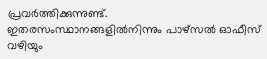പ്രവര്‍ത്തിക്കുന്നുണ്ട്. ഇതരസംസ്ഥാനങ്ങളില്‍നിന്നും പാഴ്‌സല്‍ ഓഫീസ് വഴിയും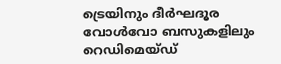ട്രെയിനും ദീര്‍ഘദൂര വോള്‍വോ ബസുകളിലും റെഡിമെയ്ഡ്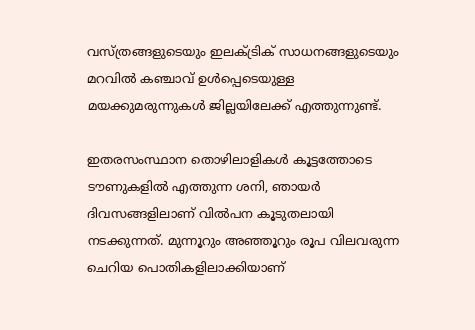വസ്ത്രങ്ങളുടെയും ഇലക്ട്രിക് സാധനങ്ങളുടെയും മറവില്‍ കഞ്ചാവ് ഉള്‍പ്പെടെയുള്ള മയക്കുമരുന്നുകള്‍ ജില്ലയിലേക്ക് എത്തുന്നുണ്ട്.

ഇതരസംസ്ഥാന തൊഴിലാളികള്‍ കൂട്ടത്തോടെ ടൗണുകളില്‍ എത്തുന്ന ശനി, ഞായര്‍ ദിവസങ്ങളിലാണ് വില്‍പന കൂടുതലായി നടക്കുന്നത്. മുന്നൂറും അഞ്ഞൂറും രൂപ വിലവരുന്ന ചെറിയ പൊതികളിലാക്കിയാണ്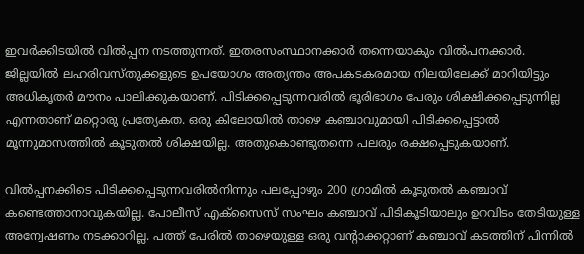ഇവര്‍ക്കിടയില്‍ വില്‍പ്പന നടത്തുന്നത്. ഇതരസംസ്ഥാനക്കാര്‍ തന്നെയാകും വില്‍പനക്കാര്‍. ജില്ലയില്‍ ലഹരിവസ്തുക്കളുടെ ഉപയോഗം അത്യന്തം അപകടകരമായ നിലയിലേക്ക് മാറിയിട്ടും അധികൃതര്‍ മൗനം പാലിക്കുകയാണ്. പിടിക്കപ്പെടുന്നവരില്‍ ഭൂരിഭാഗം പേരും ശിക്ഷിക്കപ്പെടുന്നില്ല എന്നതാണ് മറ്റൊരു പ്രത്യേകത. ഒരു കിലോയില്‍ താഴെ കഞ്ചാവുമായി പിടിക്കപ്പെട്ടാല്‍ മൂന്നുമാസത്തില്‍ കൂടുതല്‍ ശിക്ഷയില്ല. അതുകൊണ്ടുതന്നെ പലരും രക്ഷപ്പെടുകയാണ്.

വില്‍പ്പനക്കിടെ പിടിക്കപ്പെടുന്നവരില്‍നിന്നും പലപ്പോഴും 200 ഗ്രാമില്‍ കൂടുതല്‍ കഞ്ചാവ് കണ്ടെത്താനാവുകയില്ല. പോലീസ് എക്‌സൈസ് സംഘം കഞ്ചാവ് പിടികൂടിയാലും ഉറവിടം തേടിയുള്ള അന്വേഷണം നടക്കാറില്ല. പത്ത് പേരില്‍ താഴെയുള്ള ഒരു വന്റാക്കറ്റാണ് കഞ്ചാവ് കടത്തിന് പിന്നില്‍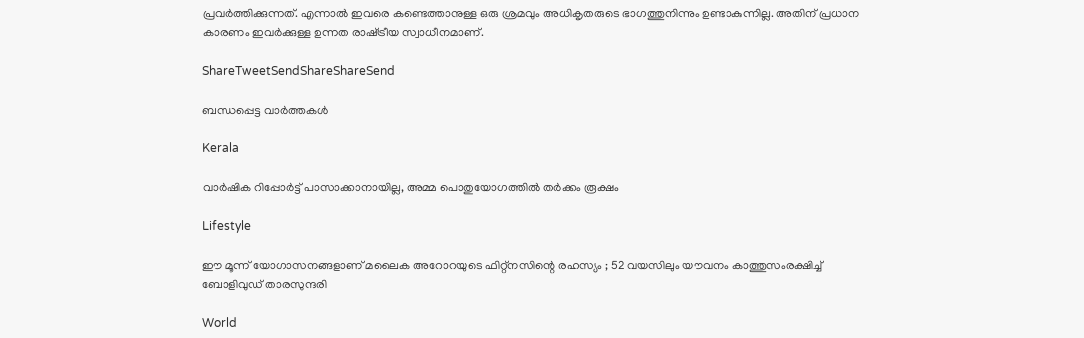പ്രവര്‍ത്തിക്കുന്നത്. എന്നാല്‍ ഇവരെ കണ്ടെത്താനുള്ള ഒരു ശ്രമവും അധികൃതരുടെ ഭാഗത്തുനിന്നും ഉണ്ടാകുന്നില്ല. അതിന് പ്രധാന കാരണം ഇവര്‍ക്കുള്ള ഉന്നത രാഷ്‌ട്രീയ സ്വാധീനമാണ്.

ShareTweetSendShareShareSend

ബന്ധപ്പെട്ട വാര്‍ത്തകള്‍

Kerala

വാര്‍ഷിക റിപ്പോര്‍ട്ട് പാസാക്കാനായില്ല, അമ്മ പൊതുയോഗത്തില്‍ തര്‍ക്കം രൂക്ഷം

Lifestyle

ഈ മൂന്ന് യോഗാസനങ്ങളാണ് മലൈക അറോറയുടെ ഫിറ്റ്നസിന്റെ രഹസ്യം ; 52 വയസിലും യൗവനം കാത്തുസംരക്ഷിച്ച് ബോളിവുഡ് താരസുന്ദരി

World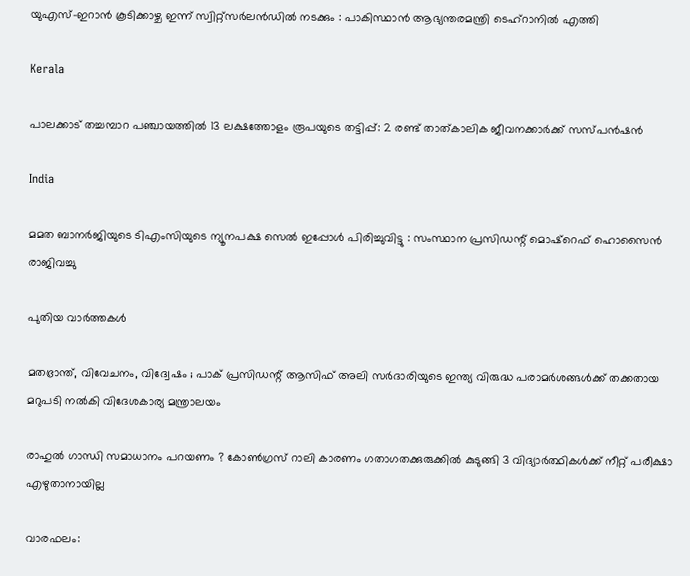യുഎസ്-ഇറാൻ കൂടിക്കാഴ്ച ഇന്ന് സ്വിറ്റ്സർലൻഡിൽ നടക്കും : പാകിസ്ഥാൻ ആഭ്യന്തരമന്ത്രി ടെഹ്‌റാനിൽ എത്തി

Kerala

പാലക്കാട് തച്ചമ്പാറ പഞ്ചായത്തില്‍ 13 ലക്ഷത്തോളം രൂപയുടെ തട്ടിപ്പ്: 2 രണ്ട് താത്കാലിക ജീവനക്കാര്‍ക്ക് സസ്പന്‍ഷന്‍

India

മമത ബാനർജിയുടെ ടിഎംസിയുടെ ന്യൂനപക്ഷ സെൽ ഇപ്പോൾ പിരിച്ചുവിട്ടു : സംസ്ഥാന പ്രസിഡന്റ് മൊഷ്‌റെഫ് ഹൊസൈൻ രാജിവച്ചു

പുതിയ വാര്‍ത്തകള്‍

മതഭ്രാന്ത്, വിവേചനം, വിദ്വേഷം ; പാക് പ്രസിഡന്റ് ആസിഫ് അലി സർദാരിയുടെ ഇന്ത്യ വിരുദ്ധ പരാമർശങ്ങൾക്ക് തക്കതായ മറുപടി നൽകി വിദേശകാര്യ മന്ത്രാലയം

രാഹുൽ ഗാന്ധി സമാധാനം പറയണം ? കോൺഗ്രസ് റാലി കാരണം ഗതാഗതക്കുരുക്കിൽ കുടുങ്ങി 3 വിദ്യാർത്ഥികൾക്ക് നീറ്റ് പരീക്ഷാ എഴുതാനായില്ല

വാരഫലം: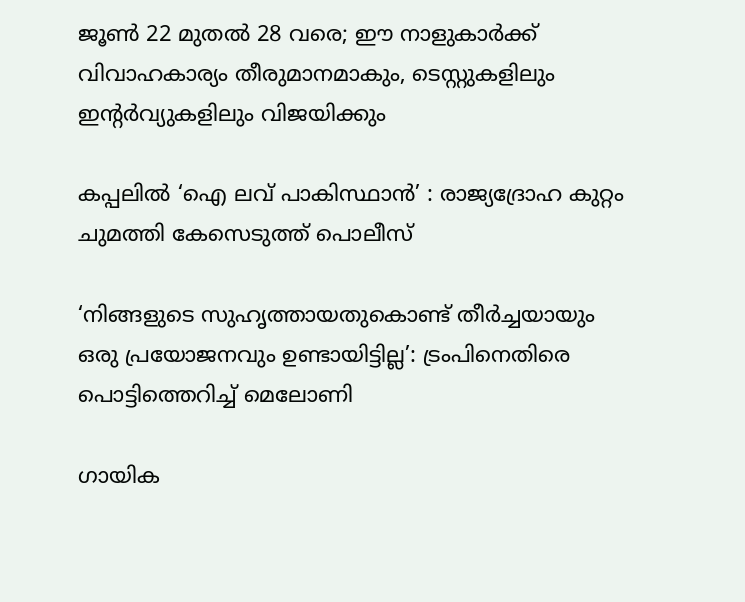ജൂണ്‍ 22 മുതല്‍ 28 വരെ; ഈ നാളുകാര്‍ക്ക് വിവാഹകാര്യം തീരുമാനമാകും, ടെസ്റ്റുകളിലും ഇന്റര്‍വ്യുകളിലും വിജയിക്കും

കപ്പലില്‍ ‘ഐ ലവ് പാകിസ്ഥാന്‍’ : രാജ്യദ്രോഹ കുറ്റം ചുമത്തി കേസെടുത്ത് പൊലീസ്

‘നിങ്ങളുടെ സുഹൃത്തായതുകൊണ്ട് തീർച്ചയായും ഒരു പ്രയോജനവും ഉണ്ടായിട്ടില്ല’: ട്രംപിനെതിരെ പൊട്ടിത്തെറിച്ച് മെലോണി

ഗായിക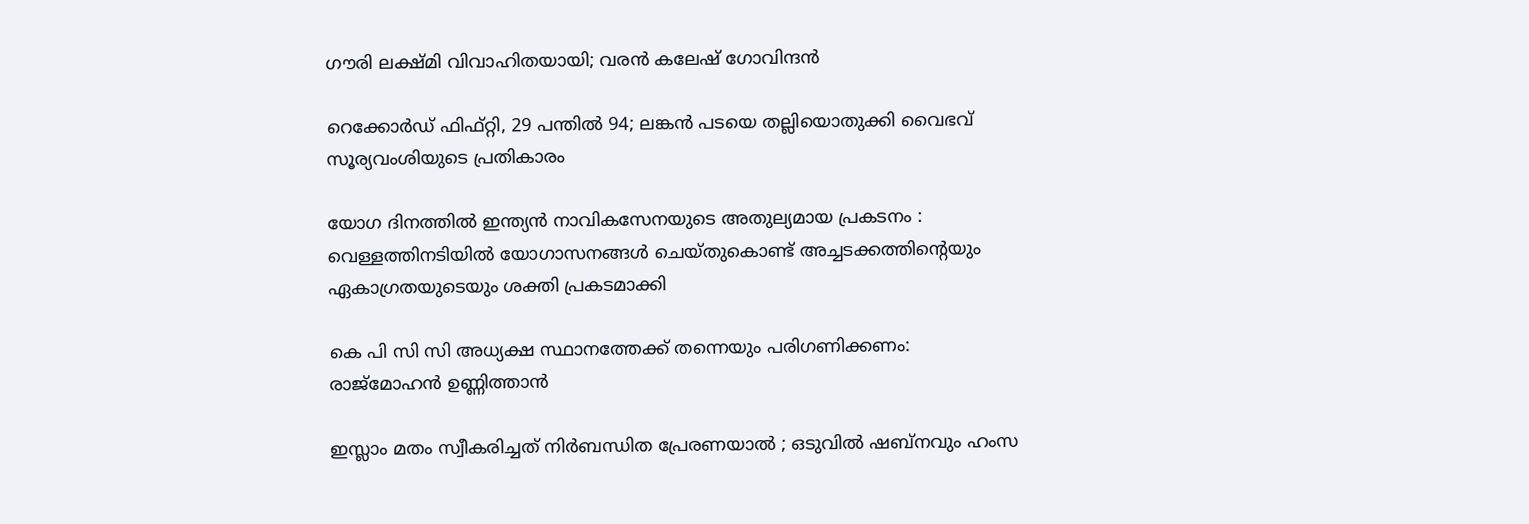ഗൗരി ലക്ഷ്മി വിവാഹിതയായി; വരൻ കലേഷ് ഗോവിന്ദൻ

റെക്കോർഡ് ഫിഫ്റ്റി, 29 പന്തിൽ 94; ലങ്കൻ പടയെ തല്ലിയൊതുക്കി വൈഭവ് സൂര്യവംശിയുടെ പ്രതികാരം

യോഗ ദിനത്തിൽ ഇന്ത്യൻ നാവികസേനയുടെ അതുല്യമായ പ്രകടനം : വെള്ളത്തിനടിയിൽ യോഗാസനങ്ങൾ ചെയ്തുകൊണ്ട് അച്ചടക്കത്തിന്റെയും ഏകാഗ്രതയുടെയും ശക്തി പ്രകടമാക്കി

കെ പി സി സി അധ്യക്ഷ സ്ഥാനത്തേക്ക് തന്നെയും പരിഗണിക്കണം: രാജ്‌മോഹന്‍ ഉണ്ണിത്താന്‍

ഇസ്ലാം മതം സ്വീകരിച്ചത് നിർബന്ധിത പ്രേരണയാൽ ; ഒടുവിൽ ഷബ്നവും ഹംസ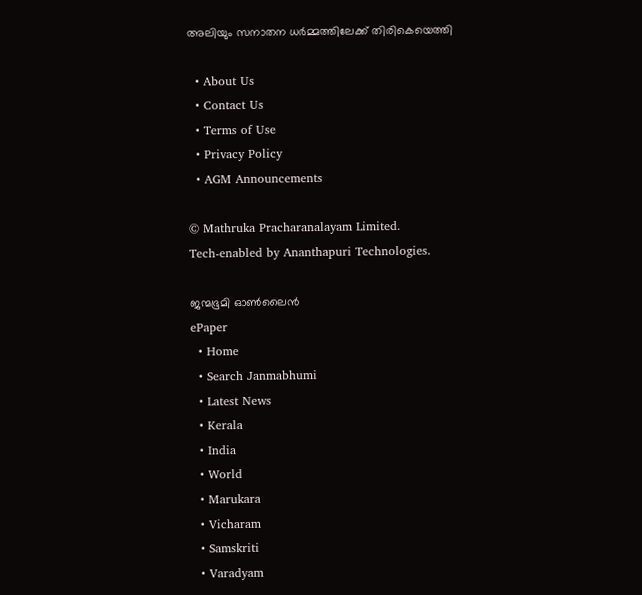അലിയും സനാതന ധർമ്മത്തിലേക്ക് തിരികെയെത്തി

  • About Us
  • Contact Us
  • Terms of Use
  • Privacy Policy
  • AGM Announcements

© Mathruka Pracharanalayam Limited.
Tech-enabled by Ananthapuri Technologies.

ജന്മഭൂമി ഓണ്‍ലൈന്‍
ePaper
  • Home
  • Search Janmabhumi
  • Latest News
  • Kerala
  • India
  • World
  • Marukara
  • Vicharam
  • Samskriti
  • Varadyam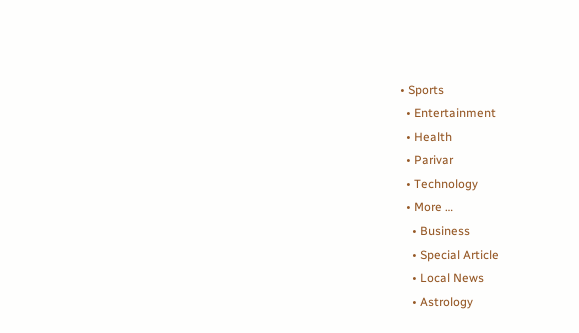• Sports
  • Entertainment
  • Health
  • Parivar
  • Technology
  • More …
    • Business
    • Special Article
    • Local News
    • Astrology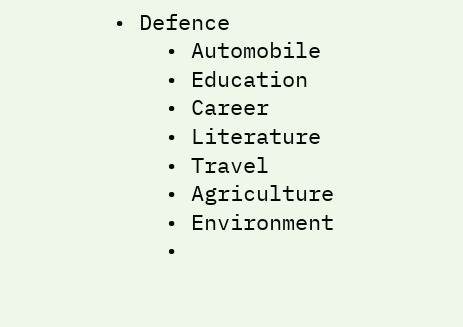• Defence
    • Automobile
    • Education
    • Career
    • Literature
    • Travel
    • Agriculture
    • Environment
    •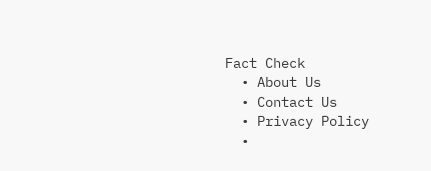Fact Check
  • About Us
  • Contact Us
  • Privacy Policy
  •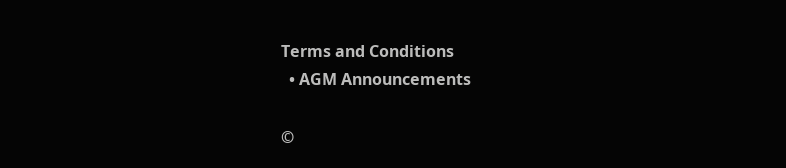Terms and Conditions
  • AGM Announcements

©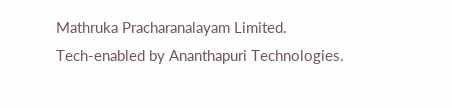Mathruka Pracharanalayam Limited.
Tech-enabled by Ananthapuri Technologies.